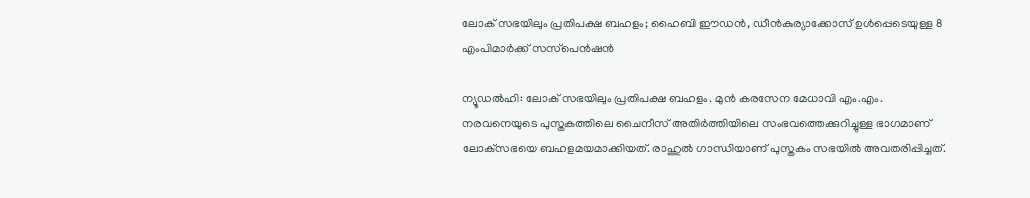ലോക് സഭയിലും പ്രതിപക്ഷ ബഹളം; ഹൈബി ഈഡന്‍, ഡീന്‍കുര്യാക്കോസ് ഉള്‍പ്പെടെയുള്ള 8 എംപിമാര്‍ക്ക് സസ്‌പെന്‍ഷന്‍

ന്യൂഡല്‍ഹി: ലോക് സഭയിലും പ്രതിപക്ഷ ബഹളം. മുന്‍ കരസേന മേധാവി എം.എം. നരവനെയുടെ പുസ്തകത്തിലെ ചൈനീസ് അതിര്‍ത്തിയിലെ സംഭവത്തെക്കുറിച്ചുള്ള ഭാഗമാണ് ലോക്‌സഭയെ ബഹളമയമാക്കിയത്. രാഹുല്‍ ഗാന്ധിയാണ് പുസ്തകം സഭയില്‍ അവതരിപ്പിച്ചത്.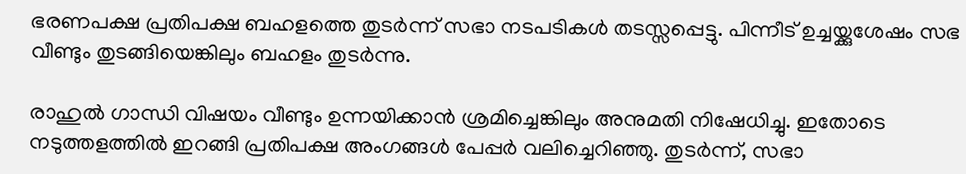ഭരണപക്ഷ പ്രതിപക്ഷ ബഹളത്തെ തുടര്‍ന്ന് സഭാ നടപടികള്‍ തടസ്സപ്പെട്ടു. പിന്നീട് ഉച്ചയ്ക്കുശേഷം സഭ വീണ്ടും തുടങ്ങിയെങ്കിലും ബഹളം തുടര്‍ന്നു.

രാഹുല്‍ ഗാന്ധി വിഷയം വീണ്ടും ഉന്നയിക്കാന്‍ ശ്രമിച്ചെങ്കിലും അനുമതി നിഷേധിച്ചു. ഇതോടെ നടുത്തളത്തില്‍ ഇറങ്ങി പ്രതിപക്ഷ അംഗങ്ങള്‍ പേപ്പര്‍ വലിച്ചെറിഞ്ഞു. തുടര്‍ന്ന്, സഭാ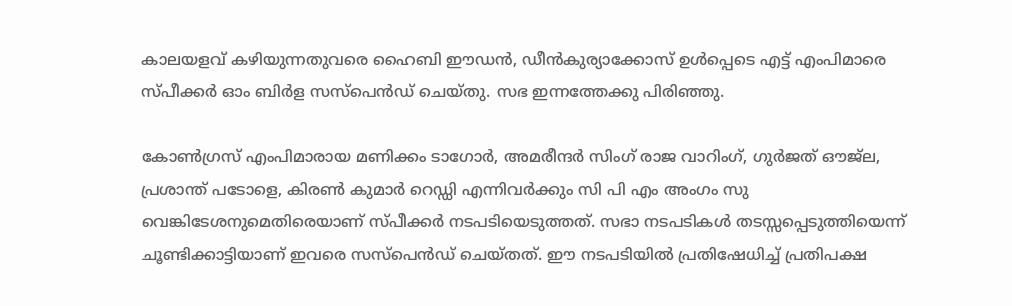കാലയളവ് കഴിയുന്നതുവരെ ഹൈബി ഈഡന്‍, ഡീന്‍കുര്യാക്കോസ് ഉള്‍പ്പെടെ എട്ട് എംപിമാരെ സ്പീക്കര്‍ ഓം ബിര്‍ള സസ്‌പെന്‍ഡ് ചെയ്തു. സഭ ഇന്നത്തേക്കു പിരിഞ്ഞു.

കോണ്‍ഗ്രസ് എംപിമാരായ മണിക്കം ടാഗോര്‍, അമരീന്ദര്‍ സിംഗ് രാജ വാറിംഗ്, ഗുര്‍ജത് ഔജ്‌ല, പ്രശാന്ത് പടോളെ, കിരണ്‍ കുമാര്‍ റെഡ്ഡി എന്നിവര്‍ക്കും സി പി എം അംഗം സു വെങ്കിടേശനുമെതിരെയാണ് സ്പീക്കര്‍ നടപടിയെടുത്തത്. സഭാ നടപടികള്‍ തടസ്സപ്പെടുത്തിയെന്ന് ചൂണ്ടിക്കാട്ടിയാണ് ഇവരെ സസ്‌പെന്‍ഡ് ചെയ്തത്. ഈ നടപടിയില്‍ പ്രതിഷേധിച്ച് പ്രതിപക്ഷ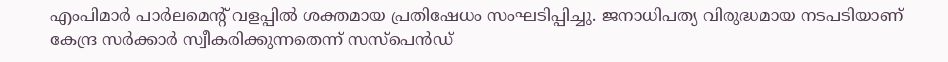എംപിമാര്‍ പാര്‍ലമെന്റ് വളപ്പില്‍ ശക്തമായ പ്രതിഷേധം സംഘടിപ്പിച്ചു. ജനാധിപത്യ വിരുദ്ധമായ നടപടിയാണ് കേന്ദ്ര സര്‍ക്കാര്‍ സ്വീകരിക്കുന്നതെന്ന് സസ്‌പെന്‍ഡ്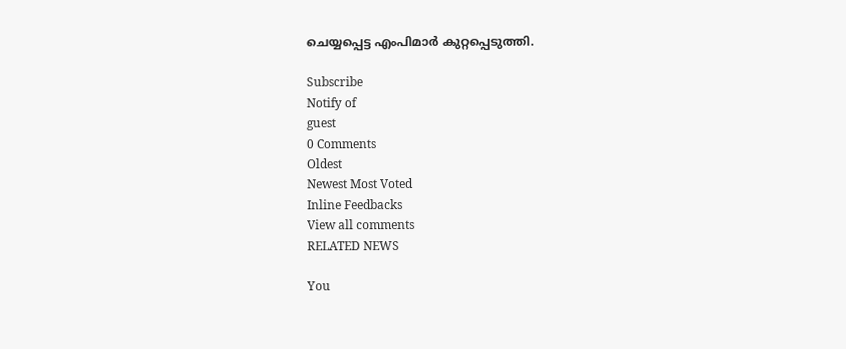ചെയ്യപ്പെട്ട എംപിമാര്‍ കുറ്റപ്പെടുത്തി.

Subscribe
Notify of
guest
0 Comments
Oldest
Newest Most Voted
Inline Feedbacks
View all comments
RELATED NEWS

You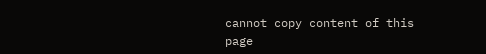cannot copy content of this page